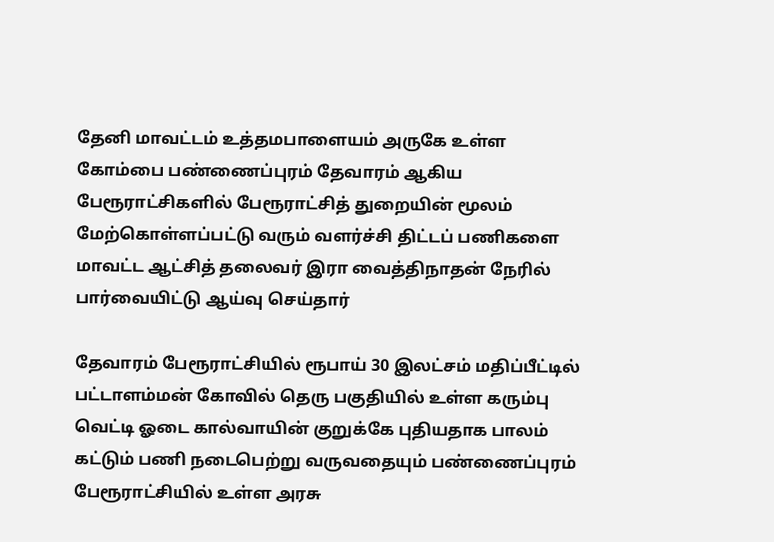தேனி மாவட்டம் உத்தமபாளையம் அருகே உள்ள கோம்பை பண்ணைப்புரம் தேவாரம் ஆகிய பேரூராட்சிகளில் பேரூராட்சித் துறையின் மூலம் மேற்கொள்ளப்பட்டு வரும் வளர்ச்சி திட்டப் பணிகளை மாவட்ட ஆட்சித் தலைவர் இரா வைத்திநாதன் நேரில் பார்வையிட்டு ஆய்வு செய்தார்

தேவாரம் பேரூராட்சியில் ரூபாய் 30 இலட்சம் மதிப்பீட்டில் பட்டாளம்மன் கோவில் தெரு பகுதியில் உள்ள கரும்பு வெட்டி ஓடை கால்வாயின் குறுக்கே புதியதாக பாலம் கட்டும் பணி நடைபெற்று வருவதையும் பண்ணைப்புரம் பேரூராட்சியில் உள்ள அரசு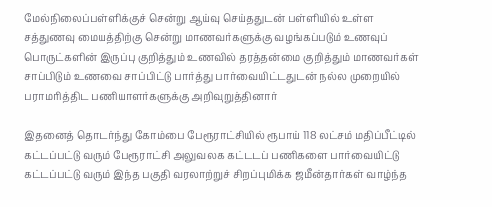மேல்நிலைப்பள்ளிக்குச் சென்று ஆய்வு செய்ததுடன் பள்ளியில் உள்ள சத்துணவு மையத்திற்கு சென்று மாணவர்களுக்கு வழங்கப்படும் உணவுப் பொருட்களின் இருப்பு குறித்தும் உணவில் தரத்தன்மை குறித்தும் மாணவர்கள் சாப்பிடும் உணவை சாப்பிட்டு பார்த்து பார்வையிட்டதுடன் நல்ல முறையில் பராமரித்திட பணியாளர்களுக்கு அறிவுறுத்தினார்

இதனைத் தொடர்ந்து கோம்பை பேரூராட்சியில் ரூபாய் 118 லட்சம் மதிப்பீட்டில் கட்டப்பட்டு வரும் பேரூராட்சி அலுவலக கட்டடப் பணிகளை பார்வையிட்டு கட்டப்பட்டு வரும் இந்த பகுதி வரலாற்றுச் சிறப்புமிக்க ஜமீன்தார்கள் வாழ்ந்த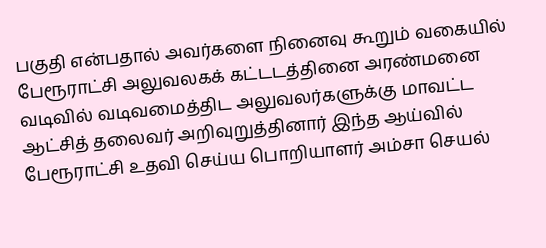பகுதி என்பதால் அவர்களை நினைவு கூறும் வகையில் பேரூராட்சி அலுவலகக் கட்டடத்தினை அரண்மனை வடிவில் வடிவமைத்திட அலுவலர்களுக்கு மாவட்ட ஆட்சித் தலைவர் அறிவுறுத்தினார் இந்த ஆய்வில் பேரூராட்சி உதவி செய்ய பொறியாளர் அம்சா செயல்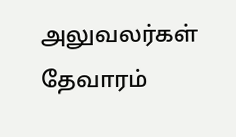அலுவலர்கள் தேவாரம்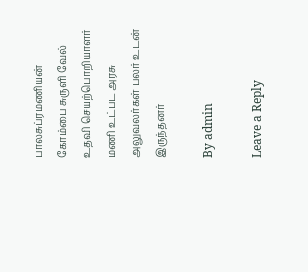பாலசுப்ரமணியன் கோம்பை சுருளி வேல் உதவி செயற்பொறியாளர் மணி உட்பட அரசு அலுவலர்கள் பலர் உடன் இருந்தனர்

By admin

Leave a Reply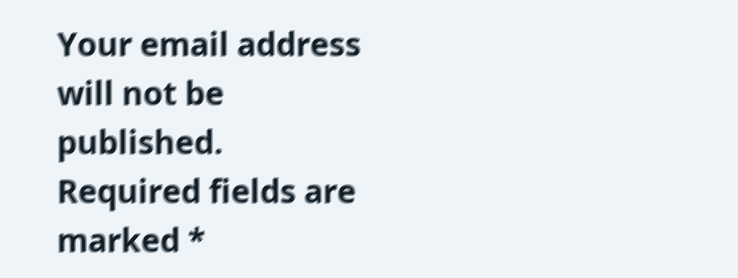Your email address will not be published. Required fields are marked *